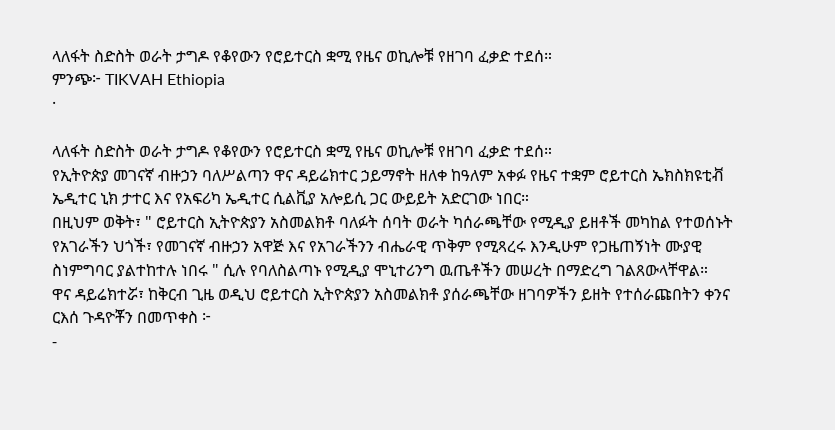ላለፋት ስድስት ወራት ታግዶ የቆየውን የሮይተርስ ቋሚ የዜና ወኪሎቹ የዘገባ ፈቃድ ተደሰ።
ምንጭ፦ TIKVAH Ethiopia
·

ላለፋት ስድስት ወራት ታግዶ የቆየውን የሮይተርስ ቋሚ የዜና ወኪሎቹ የዘገባ ፈቃድ ተደሰ።
የኢትዮጵያ መገናኛ ብዙኃን ባለሥልጣን ዋና ዳይሬክተር ኃይማኖት ዘለቀ ከዓለም አቀፉ የዜና ተቋም ሮይተርስ ኤክስክዩቲቭ ኤዲተር ኒክ ታተር እና የአፍሪካ ኤዲተር ሲልቪያ አሎይሲ ጋር ውይይት አድርገው ነበር።
በዚህም ወቅት፣ " ሮይተርስ ኢትዮጵያን አስመልክቶ ባለፉት ሰባት ወራት ካሰራጫቸው የሚዲያ ይዘቶች መካከል የተወሰኑት የአገራችን ህጎች፣ የመገናኛ ብዙኃን አዋጅ እና የአገራችንን ብሔራዊ ጥቅም የሚጻረሩ እንዲሁም የጋዜጠኝነት ሙያዊ ስነምግባር ያልተከተሉ ነበሩ " ሲሉ የባለስልጣኑ የሚዲያ ሞኒተሪንግ ዉጤቶችን መሠረት በማድረግ ገልጸውላቸዋል።
ዋና ዳይሬክተሯ፣ ከቅርብ ጊዜ ወዲህ ሮይተርስ ኢትዮጵያን አስመልክቶ ያሰራጫቸው ዘገባዎችን ይዘት የተሰራጩበትን ቀንና ርእሰ ጉዳዮቾን በመጥቀስ ፦
-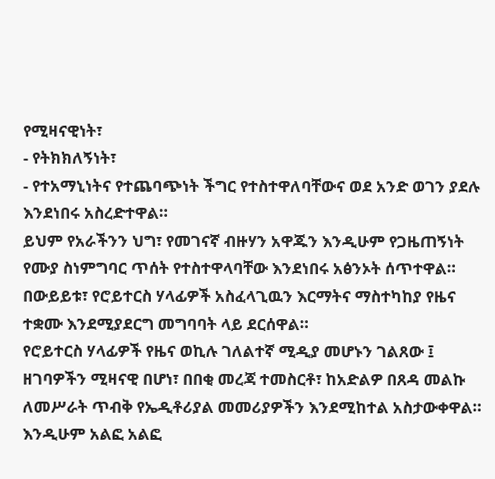የሚዛናዊነት፣
- የትክክለኝነት፣
- የተአማኒነትና የተጨባጭነት ችግር የተስተዋለባቸውና ወደ አንድ ወገን ያደሉ እንደነበሩ አስረድተዋል።
ይህም የአራችንን ህግ፣ የመገናኛ ብዙሃን አዋጁን እንዲሁም የጋዜጠኝነት የሙያ ስነምግባር ጥሰት የተስተዋላባቸው እንደነበሩ አፅንኦት ሰጥተዋል።
በውይይቱ፣ የሮይተርስ ሃላፊዎች አስፈላጊዉን እርማትና ማስተካከያ የዜና ተቋሙ እንደሚያደርግ መግባባት ላይ ደርሰዋል።
የሮይተርስ ሃላፊዎች የዜና ወኪሉ ገለልተኛ ሚዲያ መሆኑን ገልጸው ፤ ዘገባዎችን ሚዛናዊ በሆነ፣ በበቂ መረጃ ተመስርቶ፣ ከአድልዎ በጸዳ መልኩ ለመሥራት ጥብቅ የኤዲቶሪያል መመሪያዎችን እንደሚከተል አስታውቀዋል።
እንዲሁም አልፎ አልፎ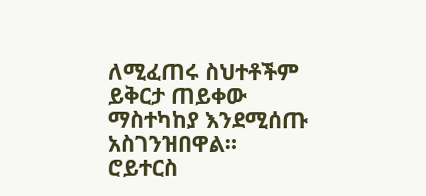ለሚፈጠሩ ስህተቶችም ይቅርታ ጠይቀው ማስተካከያ እንደሚሰጡ አስገንዝበዋል።
ሮይተርስ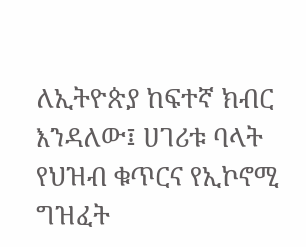ለኢትዮጵያ ከፍተኛ ክብር እንዳለው፤ ሀገሪቱ ባላት የህዝብ ቁጥርና የኢኮኖሚ ግዝፈት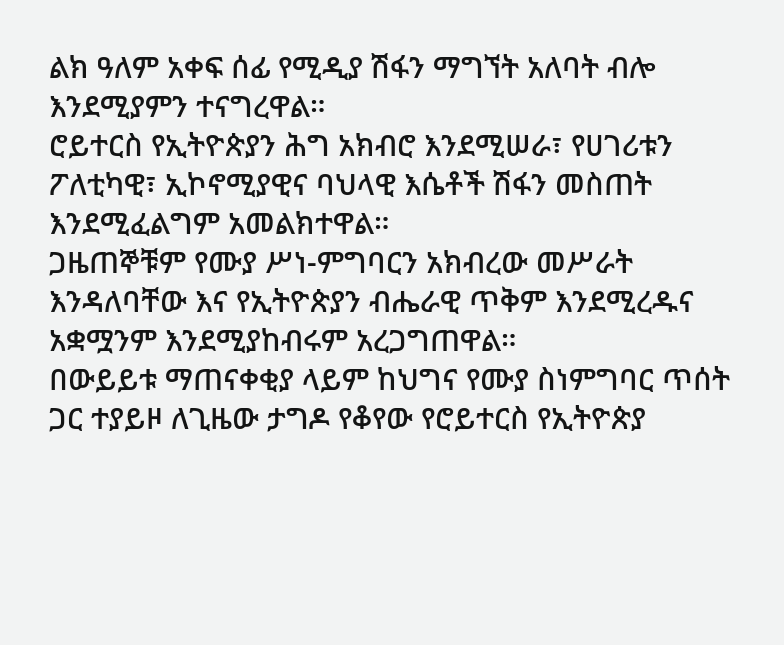ልክ ዓለም አቀፍ ሰፊ የሚዲያ ሽፋን ማግኘት አለባት ብሎ እንደሚያምን ተናግረዋል።
ሮይተርስ የኢትዮጵያን ሕግ አክብሮ እንደሚሠራ፣ የሀገሪቱን ፖለቲካዊ፣ ኢኮኖሚያዊና ባህላዊ እሴቶች ሽፋን መስጠት እንደሚፈልግም አመልክተዋል።
ጋዜጠኞቹም የሙያ ሥነ-ምግባርን አክብረው መሥራት እንዳለባቸው እና የኢትዮጵያን ብሔራዊ ጥቅም እንደሚረዱና አቋሟንም እንደሚያከብሩም አረጋግጠዋል።
በውይይቱ ማጠናቀቂያ ላይም ከህግና የሙያ ስነምግባር ጥሰት ጋር ተያይዞ ለጊዜው ታግዶ የቆየው የሮይተርስ የኢትዮጵያ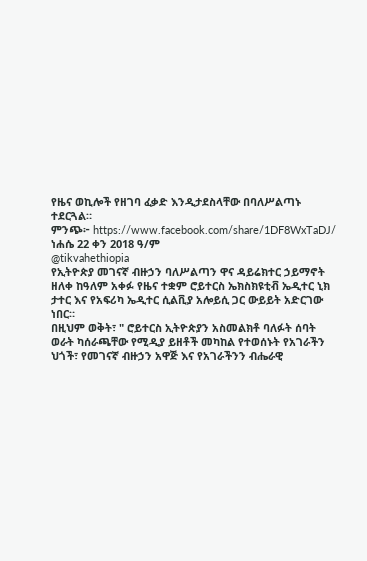የዜና ወኪሎች የዘገባ ፈቃድ እንዲታደስላቸው በባለሥልጣኑ ተደርጓል።
ምንጭ፦ https://www.facebook.com/share/1DF8WxTaDJ/
ነሐሴ 22 ቀን 2018 ዓ/ም
@tikvahethiopia
የኢትዮጵያ መገናኛ ብዙኃን ባለሥልጣን ዋና ዳይሬክተር ኃይማኖት ዘለቀ ከዓለም አቀፉ የዜና ተቋም ሮይተርስ ኤክስክዩቲቭ ኤዲተር ኒክ ታተር እና የአፍሪካ ኤዲተር ሲልቪያ አሎይሲ ጋር ውይይት አድርገው ነበር።
በዚህም ወቅት፣ " ሮይተርስ ኢትዮጵያን አስመልክቶ ባለፉት ሰባት ወራት ካሰራጫቸው የሚዲያ ይዘቶች መካከል የተወሰኑት የአገራችን ህጎች፣ የመገናኛ ብዙኃን አዋጅ እና የአገራችንን ብሔራዊ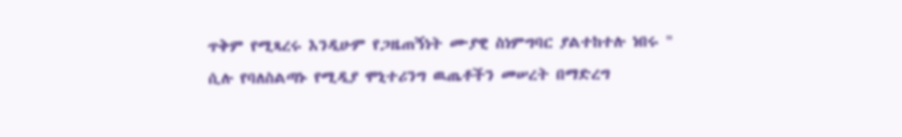ጥቅም የሚጻረሩ እንዲሁም የጋዜጠኝነት ሙያዊ ስነምግባር ያልተከተሉ ነበሩ " ሲሉ የባለስልጣኑ የሚዲያ ሞኒተሪንግ ዉጤቶችን መሠረት በማድረግ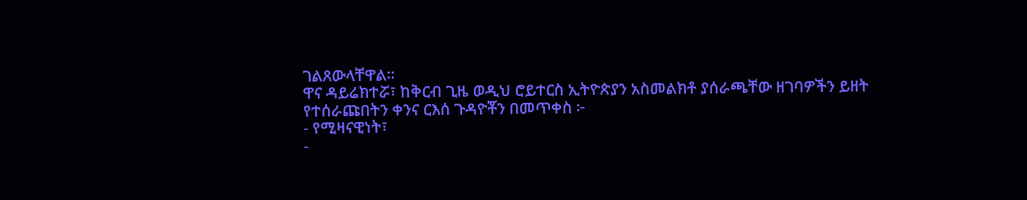ገልጸውላቸዋል።
ዋና ዳይሬክተሯ፣ ከቅርብ ጊዜ ወዲህ ሮይተርስ ኢትዮጵያን አስመልክቶ ያሰራጫቸው ዘገባዎችን ይዘት የተሰራጩበትን ቀንና ርእሰ ጉዳዮቾን በመጥቀስ ፦
- የሚዛናዊነት፣
-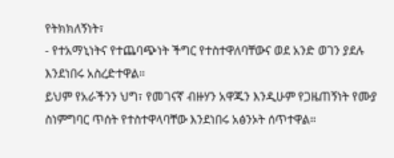የትክክለኝነት፣
- የተአማኒነትና የተጨባጭነት ችግር የተስተዋለባቸውና ወደ አንድ ወገን ያደሉ እንደነበሩ አስረድተዋል።
ይህም የአራችንን ህግ፣ የመገናኛ ብዙሃን አዋጁን እንዲሁም የጋዜጠኝነት የሙያ ስነምግባር ጥሰት የተስተዋላባቸው እንደነበሩ አፅንኦት ሰጥተዋል።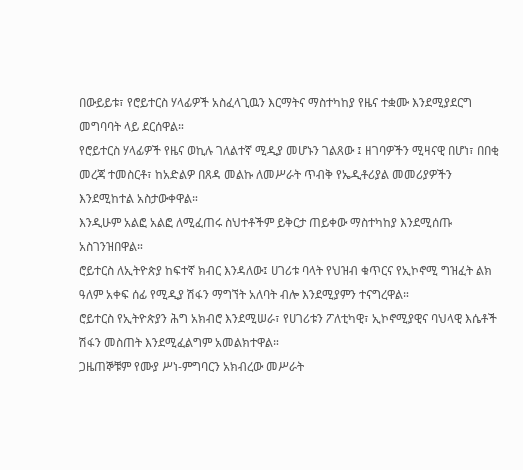በውይይቱ፣ የሮይተርስ ሃላፊዎች አስፈላጊዉን እርማትና ማስተካከያ የዜና ተቋሙ እንደሚያደርግ መግባባት ላይ ደርሰዋል።
የሮይተርስ ሃላፊዎች የዜና ወኪሉ ገለልተኛ ሚዲያ መሆኑን ገልጸው ፤ ዘገባዎችን ሚዛናዊ በሆነ፣ በበቂ መረጃ ተመስርቶ፣ ከአድልዎ በጸዳ መልኩ ለመሥራት ጥብቅ የኤዲቶሪያል መመሪያዎችን እንደሚከተል አስታውቀዋል።
እንዲሁም አልፎ አልፎ ለሚፈጠሩ ስህተቶችም ይቅርታ ጠይቀው ማስተካከያ እንደሚሰጡ አስገንዝበዋል።
ሮይተርስ ለኢትዮጵያ ከፍተኛ ክብር እንዳለው፤ ሀገሪቱ ባላት የህዝብ ቁጥርና የኢኮኖሚ ግዝፈት ልክ ዓለም አቀፍ ሰፊ የሚዲያ ሽፋን ማግኘት አለባት ብሎ እንደሚያምን ተናግረዋል።
ሮይተርስ የኢትዮጵያን ሕግ አክብሮ እንደሚሠራ፣ የሀገሪቱን ፖለቲካዊ፣ ኢኮኖሚያዊና ባህላዊ እሴቶች ሽፋን መስጠት እንደሚፈልግም አመልክተዋል።
ጋዜጠኞቹም የሙያ ሥነ-ምግባርን አክብረው መሥራት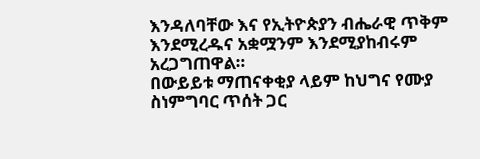እንዳለባቸው እና የኢትዮጵያን ብሔራዊ ጥቅም እንደሚረዱና አቋሟንም እንደሚያከብሩም አረጋግጠዋል።
በውይይቱ ማጠናቀቂያ ላይም ከህግና የሙያ ስነምግባር ጥሰት ጋር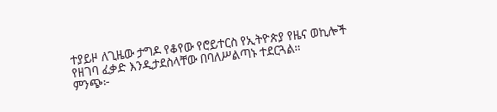ተያይዞ ለጊዜው ታግዶ የቆየው የሮይተርስ የኢትዮጵያ የዜና ወኪሎች የዘገባ ፈቃድ እንዲታደስላቸው በባለሥልጣኑ ተደርጓል።
ምንጭ፦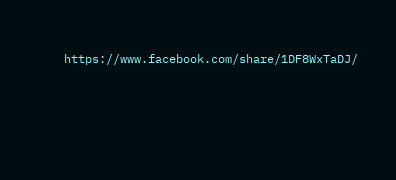https://www.facebook.com/share/1DF8WxTaDJ/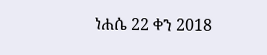ነሐሴ 22 ቀን 2018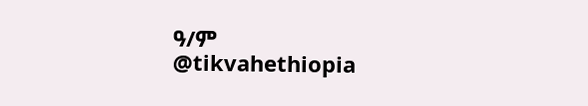ዓ/ም
@tikvahethiopia